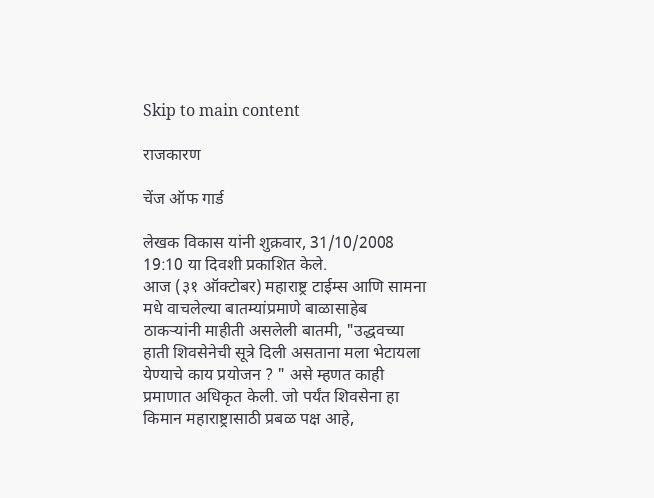Skip to main content

राजकारण

चेंज ऑफ गार्ड

लेखक विकास यांनी शुक्रवार, 31/10/2008 19:10 या दिवशी प्रकाशित केले.
आज (३१ ऑक्टोबर) महाराष्ट्र टाईम्स आणि सामना मधे वाचलेल्या बातम्यांप्रमाणे बाळासाहेब ठाकर्‍यांनी माहीती असलेली बातमी, "उद्धवच्या हाती शिवसेनेची सूत्रे दिली असताना मला भेटायला येण्याचे काय प्रयोजन ? " असे म्हणत काही प्रमाणात अधिकृत केली. जो पर्यंत शिवसेना हा किमान महाराष्ट्रासाठी प्रबळ पक्ष आहे,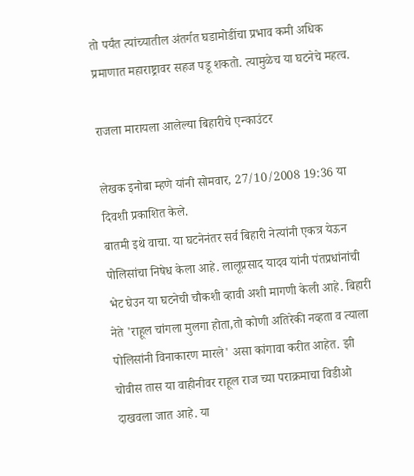तो पर्यंत त्यांच्यातील अंतर्गत घडामोडींचा प्रभाव कमी अधिक प्रमाणात महाराष्ट्रावर सहज पडू शकतो. त्यामुळेच या घटनेचे महत्व.

राजला मारायला आलेल्या बिहारीचे एन्काउंटर

लेखक इनोबा म्हणे यांनी सोमवार, 27/10/2008 19:36 या दिवशी प्रकाशित केले.
बातमी इथे वाचा. या घटनेनंतर सर्व बिहारी नेत्यांनी एकत्र येऊन पोलिसांचा निषेध केला आहे. लालूप्रसाद यादव यांनी पंतप्रधांनांची भेट घेउन या घटनेची चौकशी व्हावी अशी मागणी केली आहे. बिहारी नेते 'राहूल चांगला मुलगा होता,तो कोणी अतिरेकी नव्हता व त्याला पोलिसांनी विनाकारण मारले' असा कांगावा करीत आहेत. झी चोवीस तास या वाहीनीवर राहूल राज च्या पराक्रमाचा विडीओ दाखवला जात आहे. या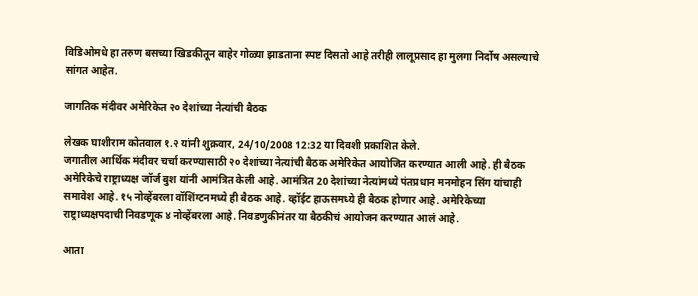विडिओमधे हा तरुण बसच्या खिडकीतून बाहेर गोळ्या झाडताना स्पष्ट दिसतो आहे तरीही लालूप्रसाद हा मुलगा निर्दोष असल्याचे सांगत आहेत.

जागतिक मंदीवर अमेरिकेत २० देशांच्या नेत्यांची बैठक

लेखक घाशीराम कोतवाल १.२ यांनी शुक्रवार, 24/10/2008 12:32 या दिवशी प्रकाशित केले.
जगातील आर्थिक मंदीवर चर्चा करण्यासाठी २० देशांच्या नेत्यांची बैठक अमेरिकेत आयोजित करण्यात आली आहे. ही बैठक अमेरिकेचे राष्ट्राध्यक्ष जॉर्ज बुश यांनी आमंत्रित केली आहे. आमंत्रित 20 देशांच्या नेत्यांमध्ये पंतप्रधान मनमोहन सिंग यांचाही समावेश आहे. १५ नोव्हेंबरला वॉशिंग्टनमध्ये ही बैठक आहे. व्हॉईट हाऊसमध्ये ही बैठक होणार आहे. अमेरिकेच्या राष्ट्राध्यक्षपदाची निवडणूक ४ नोव्हेंबरला आहे. निवडणुकीनंतर या बैठकीचं आयोजन करण्यात आलं आहे.

आता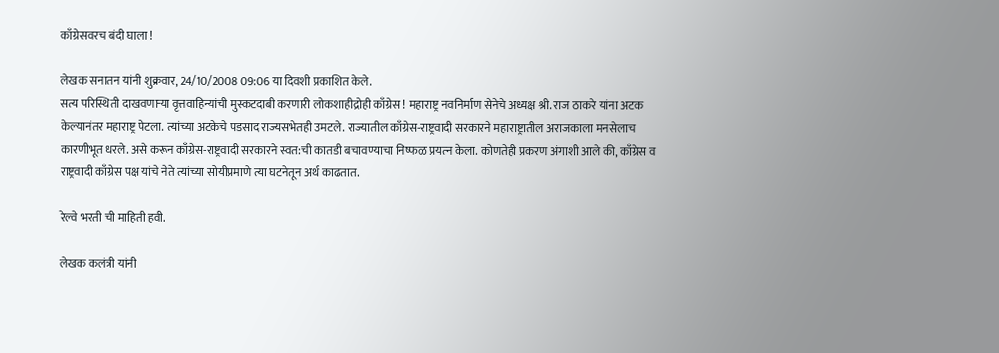काँग्रेसवरच बंदी घाला !

लेखक सनातन यांनी शुक्रवार, 24/10/2008 09:06 या दिवशी प्रकाशित केले.
सत्य परिस्थिती दाखवणार्‍या वृत्तवाहिन्यांची मुस्कटदाबी करणारी लोकशाहीद्रोही काँग्रेस ! महाराष्ट्र नवनिर्माण सेनेचे अध्यक्ष श्री. राज ठाकरे यांना अटक केल्यानंतर महाराष्ट्र पेटला. त्यांच्या अटकेचे पडसाद राज्यसभेतही उमटले. राज्यातील काँग्रेस-राष्ट्रवादी सरकारने महाराष्ट्रातील अराजकाला मनसेलाच कारणीभूत धरले. असे करून काँग्रेस-राष्ट्रवादी सरकारने स्वत:ची कातडी बचावण्याचा निष्फळ प्रयत्‍न केला. कोणतेही प्रकरण अंगाशी आले की, काँग्रेस व राष्ट्रवादी काँग्रेस पक्ष यांचे नेते त्यांच्या सोयीप्रमाणे त्या घटनेतून अर्थ काढतात.

रेल्वे भरती ची माहिती हवी.

लेखक कलंत्री यांनी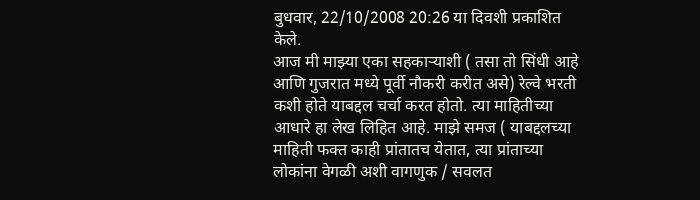बुधवार, 22/10/2008 20:26 या दिवशी प्रकाशित केले.
आज मी माझ्या एका सहकार्‍याशी ( तसा तो सिंधी आहे आणि गुजरात मध्ये पूर्वी नौकरी करीत असे) रेल्वे भरती कशी होते याबद्दल चर्चा करत होतो. त्या माहितीच्या आधारे हा लेख लिहित आहे. माझे समज ( याबद्दलच्या माहिती फक्त काही प्रांतातच येतात, त्या प्रांताच्या लोकांना वेगळी अशी वागणुक / सवलत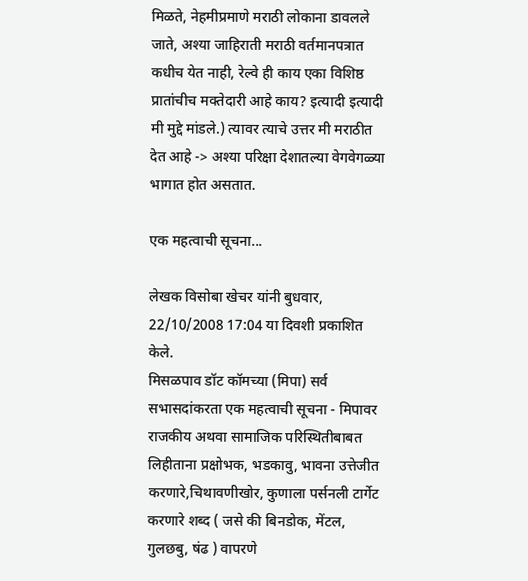मिळते, नेहमीप्रमाणे मराठी लोकाना डावलले जाते, अश्या जाहिराती मराठी वर्तमानपत्रात कधीच येत नाही, रेल्वे ही काय एका विशिष्ठ प्रातांचीच मक्तेदारी आहे काय? इत्यादी इत्यादी मी मुद्दे मांडले.) त्यावर त्याचे उत्तर मी मराठीत देत आहे -> अश्या परिक्षा देशातल्या वेगवेगळ्या भागात होत असतात.

एक महत्वाची सूचना...

लेखक विसोबा खेचर यांनी बुधवार, 22/10/2008 17:04 या दिवशी प्रकाशित केले.
मिसळपाव डॉट कॉमच्या (मिपा) सर्व सभासदांकरता एक महत्वाची सूचना - मिपावर राजकीय अथवा सामाजिक परिस्थितीबाबत लिहीताना प्रक्षोभक, भडकावु, भावना उत्तेजीत करणारे,चिथावणीखोर, कुणाला पर्सनली टार्गेट करणारे शब्द ( जसे की बिनडोक, मेंटल, गुलछबु, षंढ ) वापरणे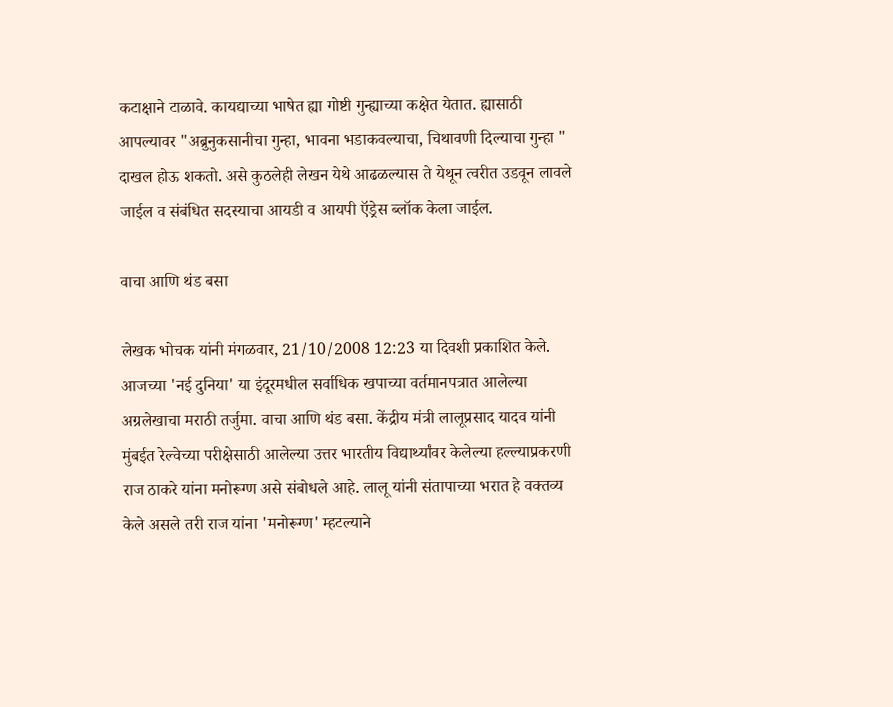कटाक्षाने टाळावे. कायद्याच्या भाषेत ह्या गोष्टी गुन्ह्याच्या कक्षेत येतात. ह्यासाठी आपल्यावर "अब्रुनुकसानीचा गुन्हा, भावना भडाकवल्याचा, चिथावणी दिल्याचा गुन्हा " दाखल होऊ शकतो. असे कुठलेही लेखन येथे आढळल्यास ते येथून त्वरीत उडवून लावले जाईल व संबंधित सदस्याचा आयडी व आयपी ऍड्रेस ब्लॉक केला जाईल.

वाचा आणि थंड बसा

लेखक भोचक यांनी मंगळवार, 21/10/2008 12:23 या दिवशी प्रकाशित केले.
आजच्या 'नई दुनिया' या इंदूरमधील सर्वाधिक खपाच्या वर्तमानपत्रात आलेल्या अग्रलेखाचा मराठी तर्जुमा. वाचा आणि थंड बसा. केंद्रीय मंत्री लालूप्रसाद यादव यांनी मुंबईत रेल्वेच्या परीक्षेसाठी आलेल्या उत्तर भारतीय विद्यार्थ्यांवर केलेल्या हल्ल्याप्रकरणी राज ठाकरे यांना मनोरूग्ण असे संबोधले आहे. लालू यांनी संतापाच्या भरात हे वक्तव्य केले असले तरी राज यांना 'मनोरूग्ण' म्हटल्याने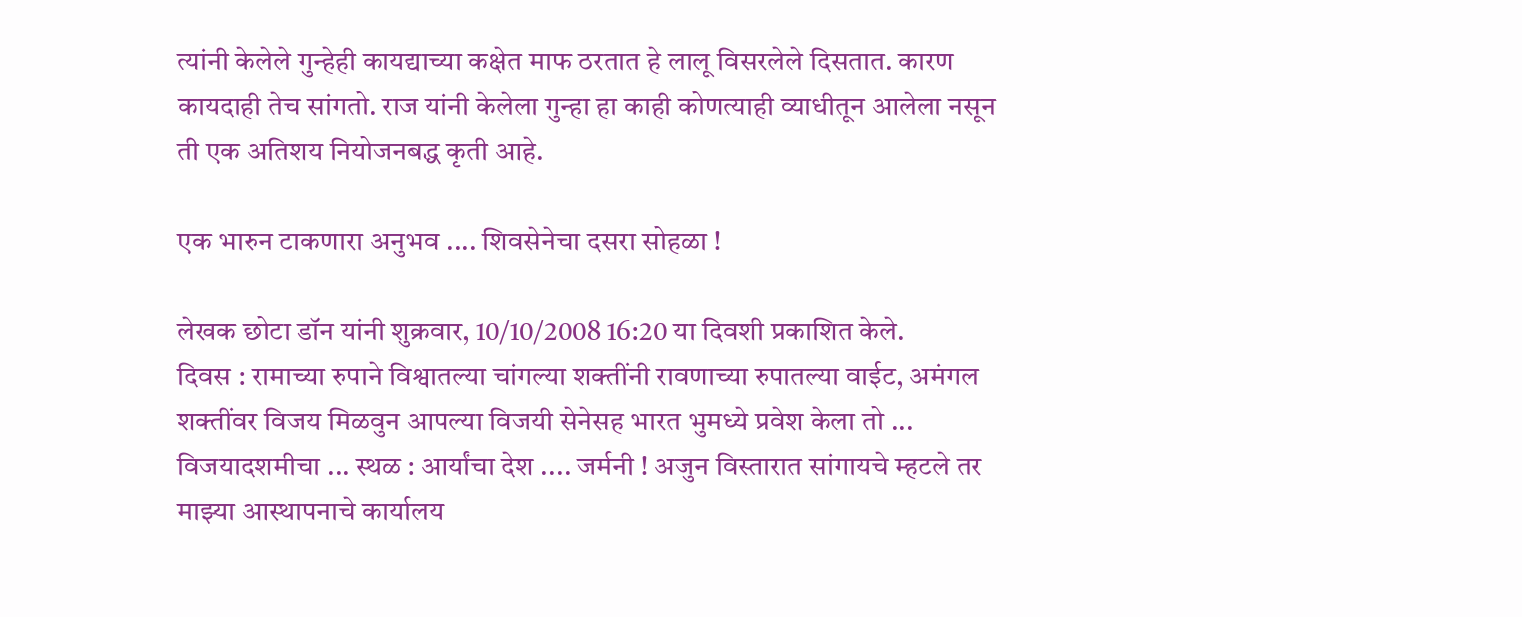त्यांनी केलेले गुन्हेही कायद्याच्या कक्षेत माफ ठरतात हे लालू विसरलेले दिसतात. कारण कायदाही तेच सांगतो. राज यांनी केलेला गुन्हा हा काही कोणत्याही व्याधीतून आलेला नसून ती एक अतिशय नियोजनबद्ध कृती आहे.

एक भारुन टाकणारा अनुभव .... शिवसेनेचा दसरा सोहळा !

लेखक छोटा डॉन यांनी शुक्रवार, 10/10/2008 16:20 या दिवशी प्रकाशित केले.
दिवस : रामाच्या रुपाने विश्वातल्या चांगल्या शक्तींनी रावणाच्या रुपातल्या वाईट, अमंगल शक्तींवर विजय मिळवुन आपल्या विजयी सेनेसह भारत भुमध्ये प्रवेश केला तो ... विजयादशमीचा ... स्थळ : आर्यांचा देश .... जर्मनी ! अजुन विस्तारात सांगायचे म्हटले तर माझ्या आस्थापनाचे कार्यालय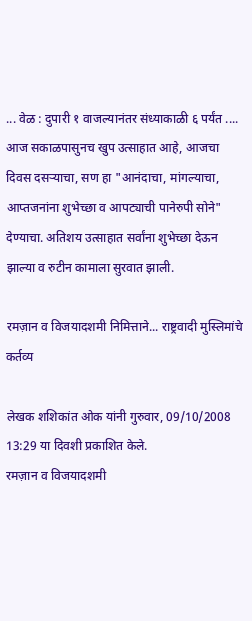... वेळ : दुपारी १ वाजल्यानंतर संध्याकाळी ६ पर्यंत .... आज सकाळपासुनच खुप उत्साहात आहे, आजचा दिवस दसर्‍याचा, सण हा "आनंदाचा, मांगल्याचा, आप्तजनांना शुभेच्छा व आपट्याची पानेरुपी सोने" देण्याचा. अतिशय उत्साहात सर्वांना शुभेच्छा देऊन झाल्या व रुटीन कामाला सुरवात झाली.

रमज़ान व विजयादशमी निमित्ताने... राष्ट्रवादी मुस्लिमांचे कर्तव्य

लेखक शशिकांत ओक यांनी गुरुवार, 09/10/2008 13:29 या दिवशी प्रकाशित केले.
रमज़ान व विजयादशमी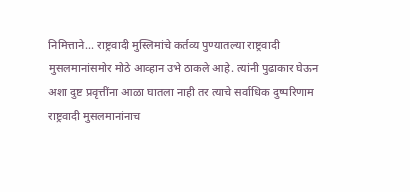निमित्ताने... राष्ट्रवादी मुस्लिमांचे कर्तव्य पुण्यातल्या राष्ट्रवादी मुसलमानांसमोर मोठे आव्हान उभे ठाकले आहे. त्यांनी पुढाकार घेऊन अशा दुष्ट प्रवृत्तींना आळा घातला नाही तर त्याचे सर्वाधिक दुष्परिणाम राष्ट्रवादी मुसलमानांनाच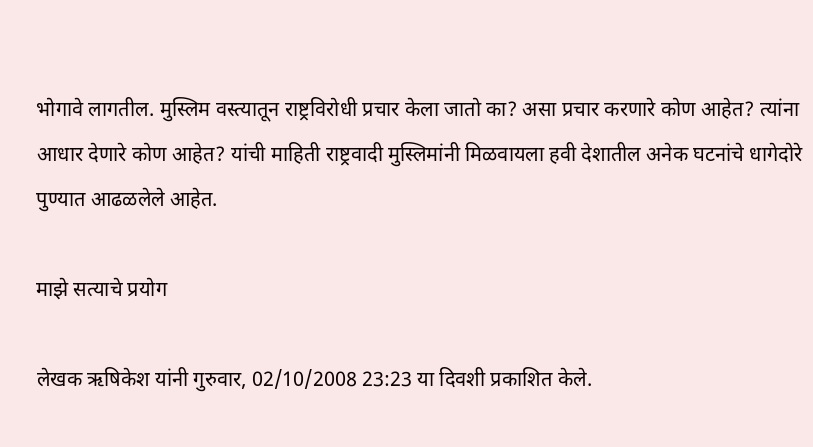भोगावे लागतील. मुस्लिम वस्त्यातून राष्ट्रविरोधी प्रचार केला जातो का? असा प्रचार करणारे कोण आहेत? त्यांना आधार देणारे कोण आहेत? यांची माहिती राष्ट्रवादी मुस्लिमांनी मिळवायला हवी देशातील अनेक घटनांचे धागेदोरे पुण्यात आढळलेले आहेत.

माझे सत्याचे प्रयोग

लेखक ऋषिकेश यांनी गुरुवार, 02/10/2008 23:23 या दिवशी प्रकाशित केले.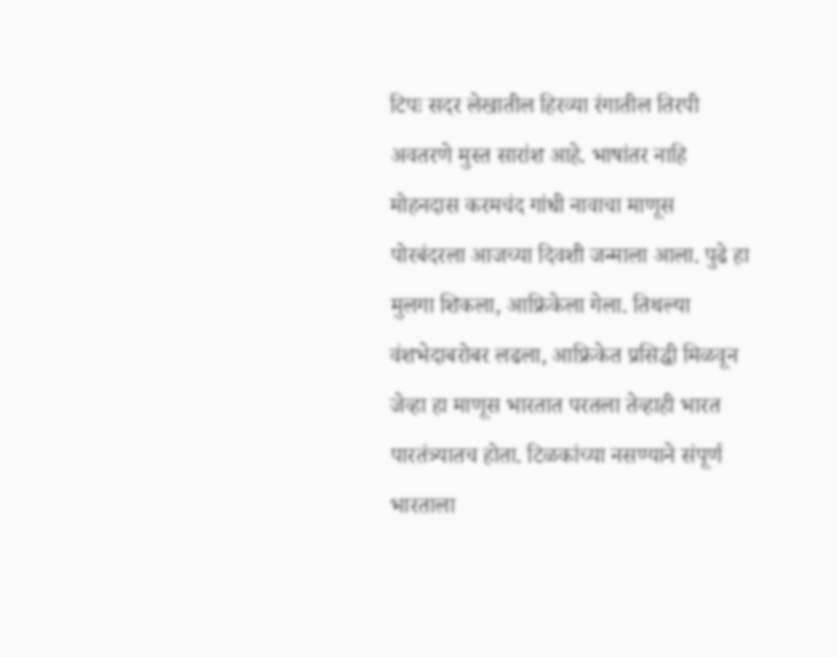टिपः सदर लेखातील हिरव्या रंगातील तिरपी अवतरणे मुस्त सारांश आहे. भाषांतर नाहि मोहनदास करमचंद गांधी नावाचा माणूस पोरबंदरला आजच्या दिवशी जन्माला आला. पुढे हा मुलगा शिकला, आफ्रिकेला गेला. तिथल्या वंशभेदाबरोबर लढला, आफ्रिकेत प्रसिद्धी मिळवून जेव्हा हा माणूस भारतात परतला तेव्हाही भारत पारतंत्र्यातच होता. टिळकांच्या नसण्याने संपूर्ण भारताला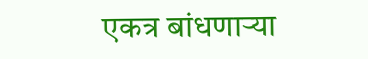एकत्र बांधणार्‍या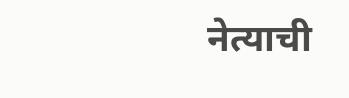नेत्याची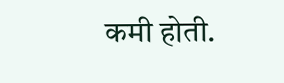कमी होती.